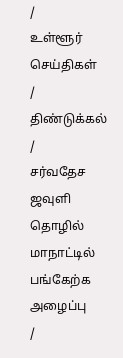/
உள்ளூர் செய்திகள்
/
திண்டுக்கல்
/
சர்வதேச ஜவுளி தொழில் மாநாட்டில் பங்கேற்க அழைப்பு
/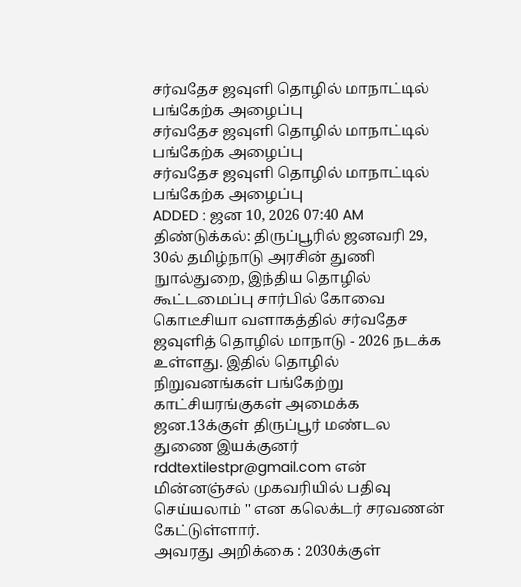சர்வதேச ஜவுளி தொழில் மாநாட்டில் பங்கேற்க அழைப்பு
சர்வதேச ஜவுளி தொழில் மாநாட்டில் பங்கேற்க அழைப்பு
சர்வதேச ஜவுளி தொழில் மாநாட்டில் பங்கேற்க அழைப்பு
ADDED : ஜன 10, 2026 07:40 AM
திண்டுக்கல்: திருப்பூரில் ஜனவரி 29, 30ல் தமிழ்நாடு அரசின் துணி நுால்துறை, இந்திய தொழில் கூட்டமைப்பு சார்பில் கோவை கொடீசியா வளாகத்தில் சர்வதேச ஜவுளித் தொழில் மாநாடு - 2026 நடக்க உள்ளது. இதில் தொழில் நிறுவனங்கள் பங்கேற்று காட்சியரங்குகள் அமைக்க ஜன.13க்குள் திருப்பூர் மண்டல துணை இயக்குனர் rddtextilestpr@gmail.com என் மின்னஞ்சல் முகவரியில் பதிவு செய்யலாம் '' என கலெக்டர் சரவணன் கேட்டுள்ளார்.
அவரது அறிக்கை : 2030க்குள்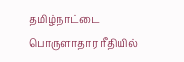தமிழ்நாட்டை பொருளாதார ரீதியில்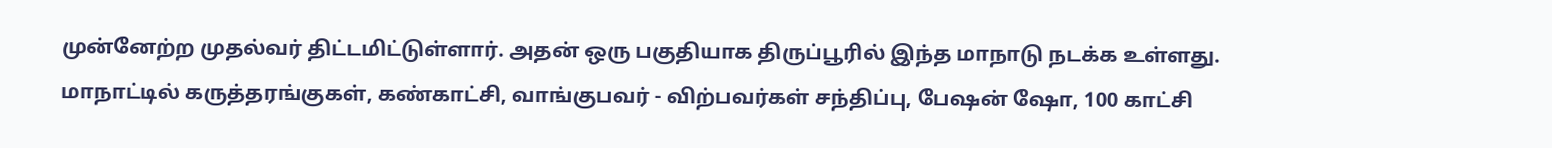முன்னேற்ற முதல்வர் திட்டமிட்டுள்ளார். அதன் ஒரு பகுதியாக திருப்பூரில் இந்த மாநாடு நடக்க உள்ளது. மாநாட்டில் கருத்தரங்குகள், கண்காட்சி, வாங்குபவர் - விற்பவர்கள் சந்திப்பு, பேஷன் ஷோ, 100 காட்சி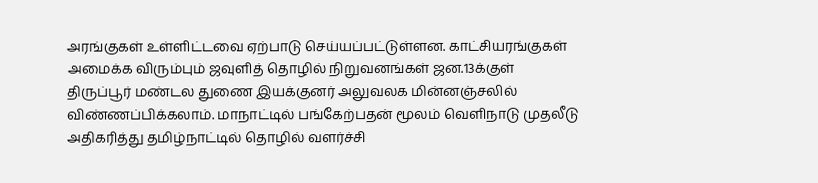அரங்குகள் உள்ளிட்டவை ஏற்பாடு செய்யப்பட்டுள்ளன. காட்சியரங்குகள் அமைக்க விரும்பும் ஜவுளித் தொழில் நிறுவனங்கள் ஜன.13க்குள் திருப்பூர் மண்டல துணை இயக்குனர் அலுவலக மின்னஞ்சலில் விண்ணப்பிக்கலாம். மாநாட்டில் பங்கேற்பதன் மூலம் வெளிநாடு முதலீடு அதிகரித்து தமிழ்நாட்டில் தொழில் வளர்ச்சி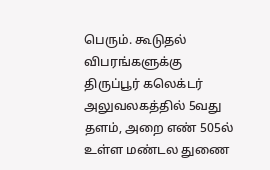பெரும். கூடுதல் விபரங்களுக்கு திருப்பூர் கலெக்டர் அலுவலகத்தில் 5வது தளம், அறை எண் 505ல் உள்ள மண்டல துணை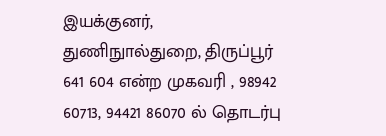இயக்குனர், துணிநுால்துறை, திருப்பூர் 641 604 என்ற முகவரி , 98942 60713, 94421 86070 ல் தொடர்பு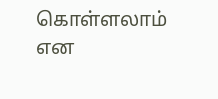கொள்ளலாம் என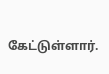கேட்டுள்ளார்.